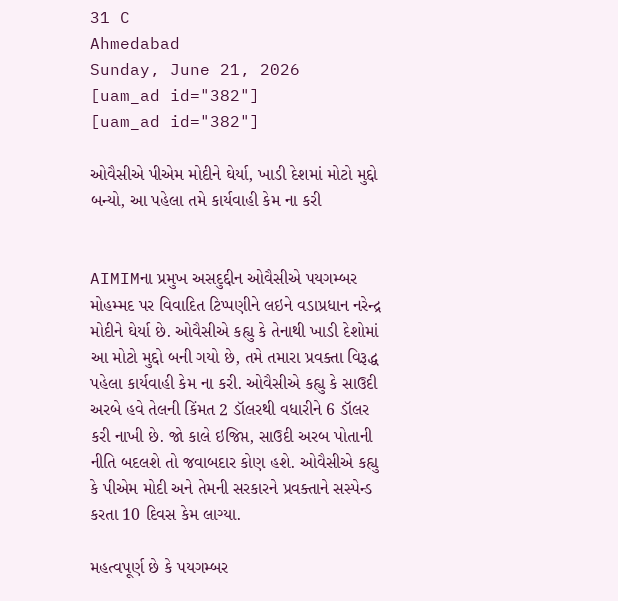31 C
Ahmedabad
Sunday, June 21, 2026
[uam_ad id="382"]
[uam_ad id="382"]

ઓવૈસીએ પીએમ મોદીને ઘેર્યા, ખાડી દેશમાં મોટો મુદ્દો બન્યો, આ પહેલા તમે કાર્યવાહી કેમ ના કરી


AIMIMના પ્રમુખ અસદુદ્દીન ઓવૈસીએ પયગમ્બર મોહમ્મદ પર વિવાદિત ટિપ્પણીને લઇને વડાપ્રધાન નરેન્દ્ર મોદીને ઘેર્યા છે. ઓવૈસીએ કહ્યુ કે તેનાથી ખાડી દેશોમાં આ મોટો મુદ્દો બની ગયો છે, તમે તમારા પ્રવક્તા વિરૂદ્ધ પહેલા કાર્યવાહી કેમ ના કરી. ઓવૈસીએ કહ્યુ કે સાઉદી અરબે હવે તેલની કિંમત 2 ડૉલરથી વધારીને 6 ડૉલર કરી નાખી છે. જો કાલે ઇજિપ્ત, સાઉદી અરબ પોતાની નીતિ બદલશે તો જવાબદાર કોણ હશે. ઓવૈસીએ કહ્યુ કે પીએમ મોદી અને તેમની સરકારને પ્રવક્તાને સસ્પેન્ડ કરતા 10 દિવસ કેમ લાગ્યા.

મહત્વપૂર્ણ છે કે પયગમ્બર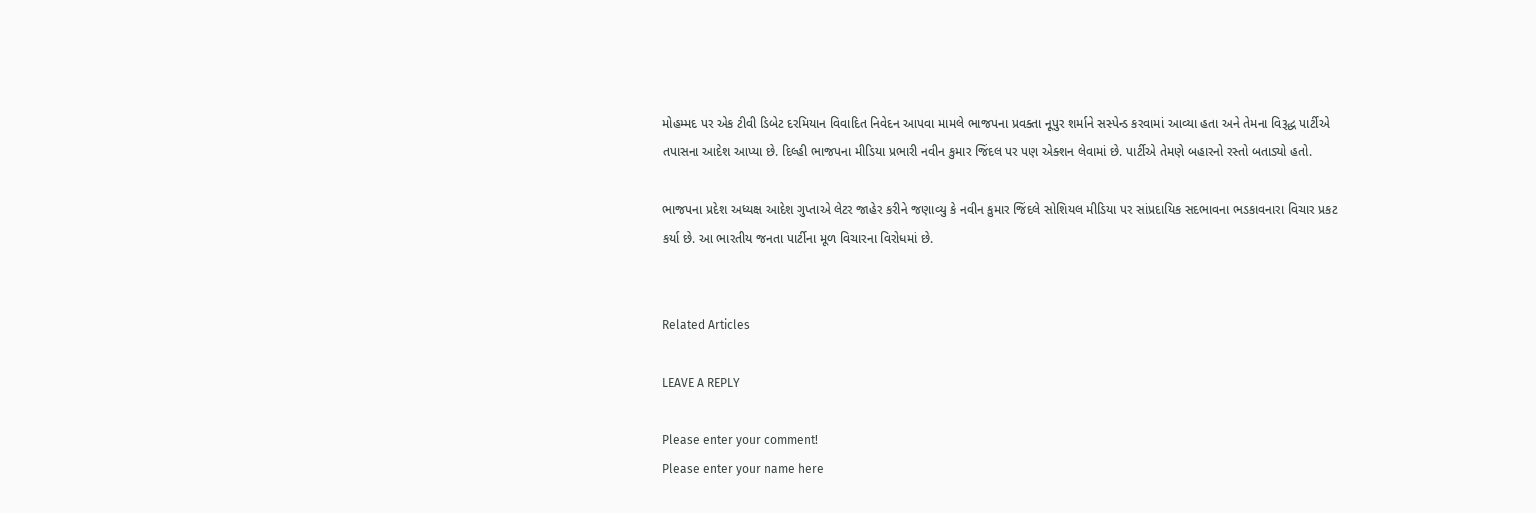મોહમ્મદ પર એક ટીવી ડિબેટ દરમિયાન વિવાદિત નિવેદન આપવા મામલે ભાજપના પ્રવક્તા નૂપુર શર્માને સસ્પેન્ડ કરવામાં આવ્યા હતા અને તેમના વિરૂદ્ધ પાર્ટીએ તપાસના આદેશ આપ્યા છે. દિલ્હી ભાજપના મીડિયા પ્રભારી નવીન કુમાર જિંદલ પર પણ એક્શન લેવામાં છે. પાર્ટીએ તેમણે બહારનો રસ્તો બતાડ્યો હતો.

ભાજપના પ્રદેશ અધ્યક્ષ આદેશ ગુપ્તાએ લેટર જાહેર કરીને જણાવ્યુ કે નવીન કુમાર જિંદલે સોશિયલ મીડિયા પર સાંપ્રદાયિક સદભાવના ભડકાવનારા વિચાર પ્રકટ કર્યા છે. આ ભારતીય જનતા પાર્ટીના મૂળ વિચારના વિરોધમાં છે.


Related Articles

LEAVE A REPLY

Please enter your comment!
Please enter your name here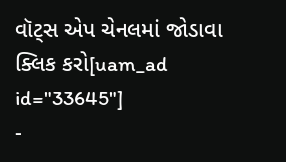વૉટ્સ એપ ચેનલમાં જોડાવા ક્લિક કરો[uam_ad id="33645"]
-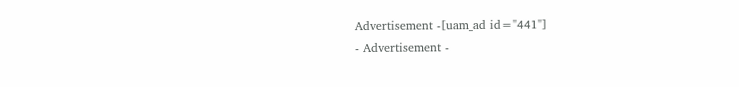Advertisement -[uam_ad id="441"]
- Advertisement -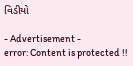વિડીયો

- Advertisement -
error: Content is protected !!